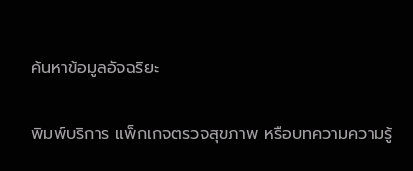ค้นหาข้อมูลอัจฉริยะ

พิมพ์บริการ แพ็กเกจตรวจสุขภาพ หรือบทความความรู้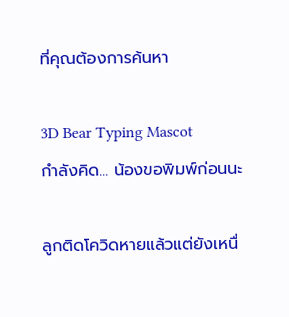ที่คุณต้องการค้นหา

3D Bear Typing Mascot
กำลังคิด... น้องขอพิมพ์ก่อนนะ

ลูกติดโควิดหายแล้วแต่ยังเหนื่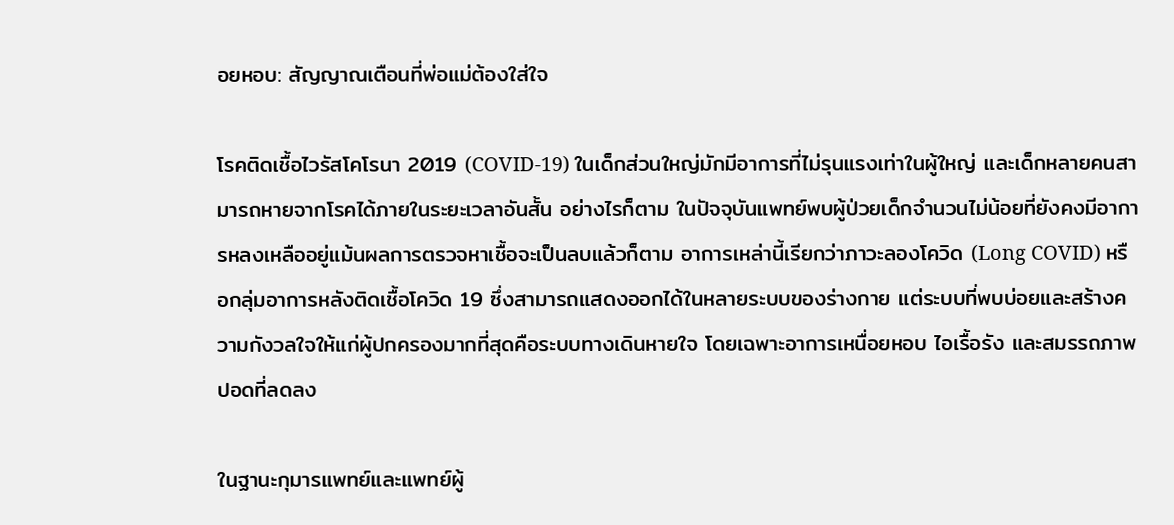อยหอบ: สัญญาณเตือนที่พ่อแม่ต้องใส่ใจ

โรคติดเชื้อไวรัสโคโรนา 2019 (COVID-19) ในเด็กส่วนใหญ่มักมีอาการที่ไม่รุนแรงเท่าในผู้ใหญ่ และเด็กหลายคนสามารถหายจากโรคได้ภายในระยะเวลาอันสั้น อย่างไรก็ตาม ในปัจจุบันแพทย์พบผู้ป่วยเด็กจำนวนไม่น้อยที่ยังคงมีอาการหลงเหลืออยู่แม้นผลการตรวจหาเชื้อจะเป็นลบแล้วก็ตาม อาการเหล่านี้เรียกว่าภาวะลองโควิด (Long COVID) หรือกลุ่มอาการหลังติดเชื้อโควิด 19 ซึ่งสามารถแสดงออกได้ในหลายระบบของร่างกาย แต่ระบบที่พบบ่อยและสร้างความกังวลใจให้แก่ผู้ปกครองมากที่สุดคือระบบทางเดินหายใจ โดยเฉพาะอาการเหนื่อยหอบ ไอเรื้อรัง และสมรรถภาพปอดที่ลดลง

ในฐานะกุมารแพทย์และแพทย์ผู้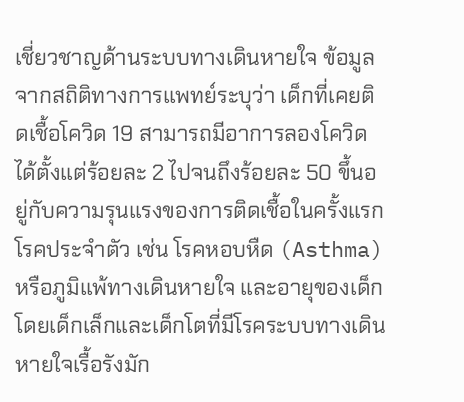เชี่ยวชาญด้านระบบทางเดินหายใจ ข้อมูลจากสถิติทางการแพทย์ระบุว่า เด็กที่เคยติดเชื้อโควิด 19 สามารถมีอาการลองโควิดได้ตั้งแต่ร้อยละ 2 ไปจนถึงร้อยละ 50 ขึ้นอยู่กับความรุนแรงของการติดเชื้อในครั้งแรก โรคประจำตัว เช่น โรคหอบหืด (Asthma) หรือภูมิแพ้ทางเดินหายใจ และอายุของเด็ก โดยเด็กเล็กและเด็กโตที่มีโรคระบบทางเดินหายใจเรื้อรังมัก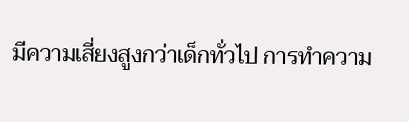มีความเสี่ยงสูงกว่าเด็กทั่วไป การทำความ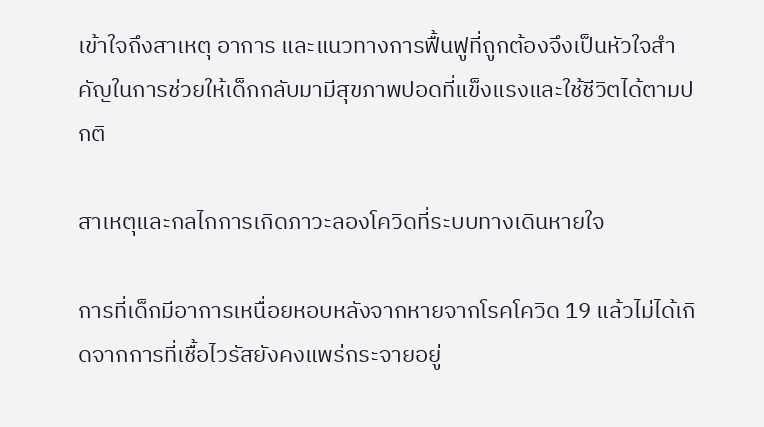เข้าใจถึงสาเหตุ อาการ และแนวทางการฟื้นฟูที่ถูกต้องจึงเป็นหัวใจสำคัญในการช่วยให้เด็กกลับมามีสุขภาพปอดที่แข็งแรงและใช้ชีวิตได้ตามปกติ

สาเหตุและกลไกการเกิดภาวะลองโควิดที่ระบบทางเดินหายใจ

การที่เด็กมีอาการเหนื่อยหอบหลังจากหายจากโรคโควิด 19 แล้วไม่ได้เกิดจากการที่เชื้อไวรัสยังคงแพร่กระจายอยู่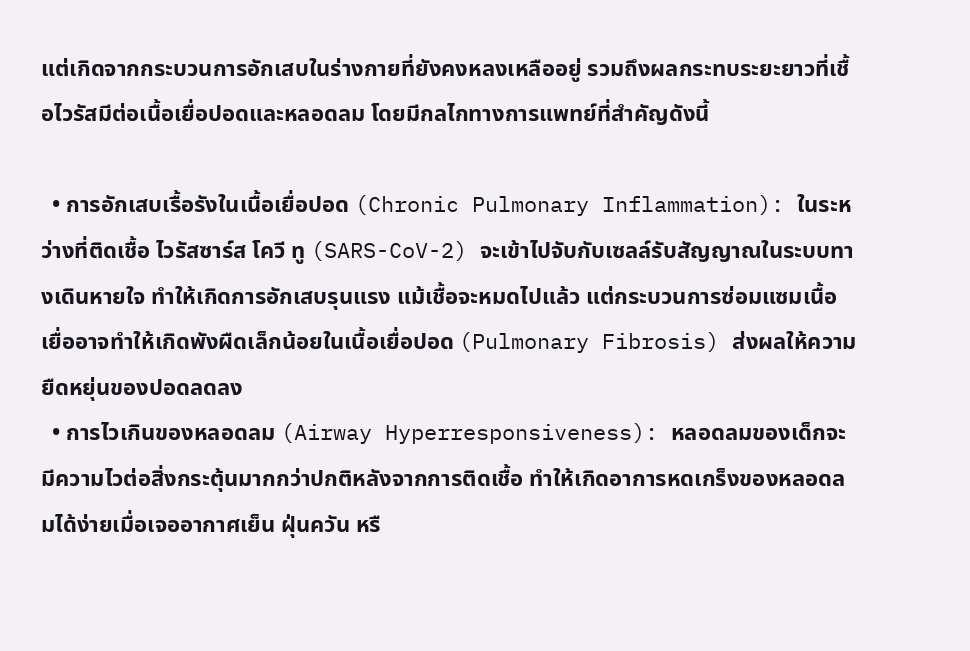แต่เกิดจากกระบวนการอักเสบในร่างกายที่ยังคงหลงเหลืออยู่ รวมถึงผลกระทบระยะยาวที่เชื้อไวรัสมีต่อเนื้อเยื่อปอดและหลอดลม โดยมีกลไกทางการแพทย์ที่สำคัญดังนี้

  • การอักเสบเรื้อรังในเนื้อเยื่อปอด (Chronic Pulmonary Inflammation): ในระหว่างที่ติดเชื้อ ไวรัสซาร์ส โควี ทู (SARS-CoV-2) จะเข้าไปจับกับเซลล์รับสัญญาณในระบบทางเดินหายใจ ทำให้เกิดการอักเสบรุนแรง แม้เชื้อจะหมดไปแล้ว แต่กระบวนการซ่อมแซมเนื้อเยื่ออาจทำให้เกิดพังผืดเล็กน้อยในเนื้อเยื่อปอด (Pulmonary Fibrosis) ส่งผลให้ความยืดหยุ่นของปอดลดลง
  • การไวเกินของหลอดลม (Airway Hyperresponsiveness): หลอดลมของเด็กจะมีความไวต่อสิ่งกระตุ้นมากกว่าปกติหลังจากการติดเชื้อ ทำให้เกิดอาการหดเกร็งของหลอดลมได้ง่ายเมื่อเจออากาศเย็น ฝุ่นควัน หรื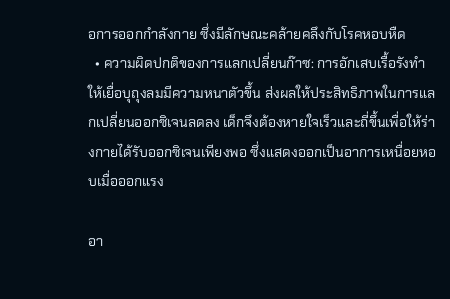อการออกกำลังกาย ซึ่งมีลักษณะคล้ายคลึงกับโรคหอบหืด
  • ความผิดปกติของการแลกเปลี่ยนก๊าซ: การอักเสบเรื้อรังทำให้เยื่อบุถุงลมมีความหนาตัวขึ้น ส่งผลให้ประสิทธิภาพในการแลกเปลี่ยนออกซิเจนลดลง เด็กจึงต้องหายใจเร็วและถี่ขึ้นเพื่อให้ร่างกายได้รับออกซิเจนเพียงพอ ซึ่งแสดงออกเป็นอาการเหนื่อยหอบเมื่อออกแรง

อา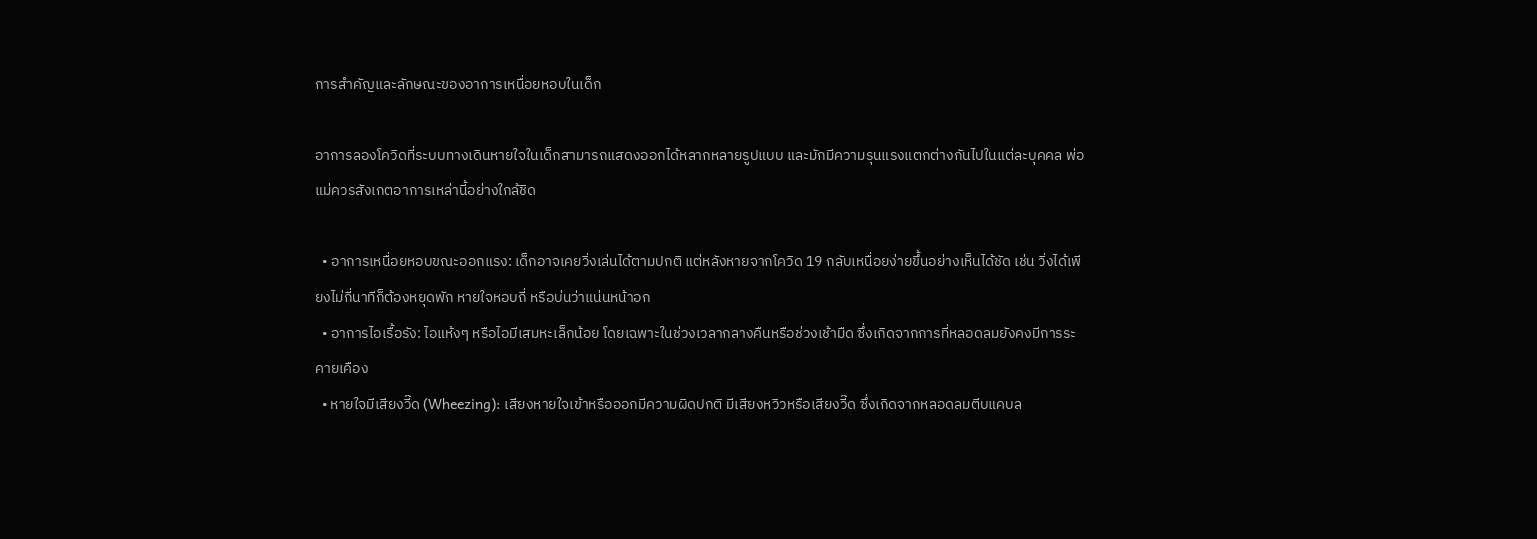การสำคัญและลักษณะของอาการเหนื่อยหอบในเด็ก

อาการลองโควิดที่ระบบทางเดินหายใจในเด็กสามารถแสดงออกได้หลากหลายรูปแบบ และมักมีความรุนแรงแตกต่างกันไปในแต่ละบุคคล พ่อแม่ควรสังเกตอาการเหล่านี้อย่างใกล้ชิด

  • อาการเหนื่อยหอบขณะออกแรง: เด็กอาจเคยวิ่งเล่นได้ตามปกติ แต่หลังหายจากโควิด 19 กลับเหนื่อยง่ายขึ้นอย่างเห็นได้ชัด เช่น วิ่งได้เพียงไม่กี่นาทีก็ต้องหยุดพัก หายใจหอบถี่ หรือบ่นว่าแน่นหน้าอก
  • อาการไอเรื้อรัง: ไอแห้งๆ หรือไอมีเสมหะเล็กน้อย โดยเฉพาะในช่วงเวลากลางคืนหรือช่วงเช้ามืด ซึ่งเกิดจากการที่หลอดลมยังคงมีการระคายเคือง
  • หายใจมีเสียงวี๊ด (Wheezing): เสียงหายใจเข้าหรือออกมีความผิดปกติ มีเสียงหวิวหรือเสียงวี๊ด ซึ่งเกิดจากหลอดลมตีบแคบล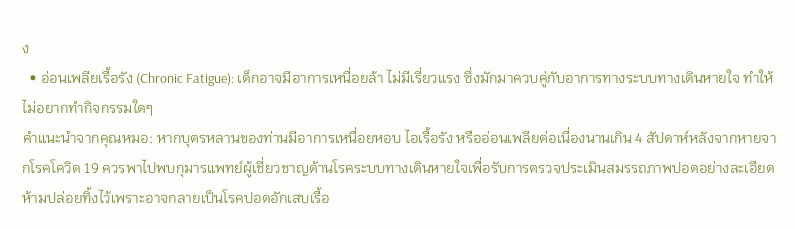ง
  • อ่อนเพลียเรื้อรัง (Chronic Fatigue): เด็กอาจมีอาการเหนื่อยล้า ไม่มีเรี่ยวแรง ซึ่งมักมาควบคู่กับอาการทางระบบทางเดินหายใจ ทำให้ไม่อยากทำกิจกรรมใดๆ
คำแนะนำจากคุณหมอ: หากบุตรหลานของท่านมีอาการเหนื่อยหอบ ไอเรื้อรัง หรืออ่อนเพลียต่อเนื่องนานเกิน 4 สัปดาห์หลังจากหายจากโรคโควิด 19 ควรพาไปพบกุมารแพทย์ผู้เชี่ยวชาญด้านโรคระบบทางเดินหายใจเพื่อรับการตรวจประเมินสมรรถภาพปอดอย่างละเอียด ห้ามปล่อยทิ้งไว้เพราะอาจกลายเป็นโรคปอดอักเสบเรื้อ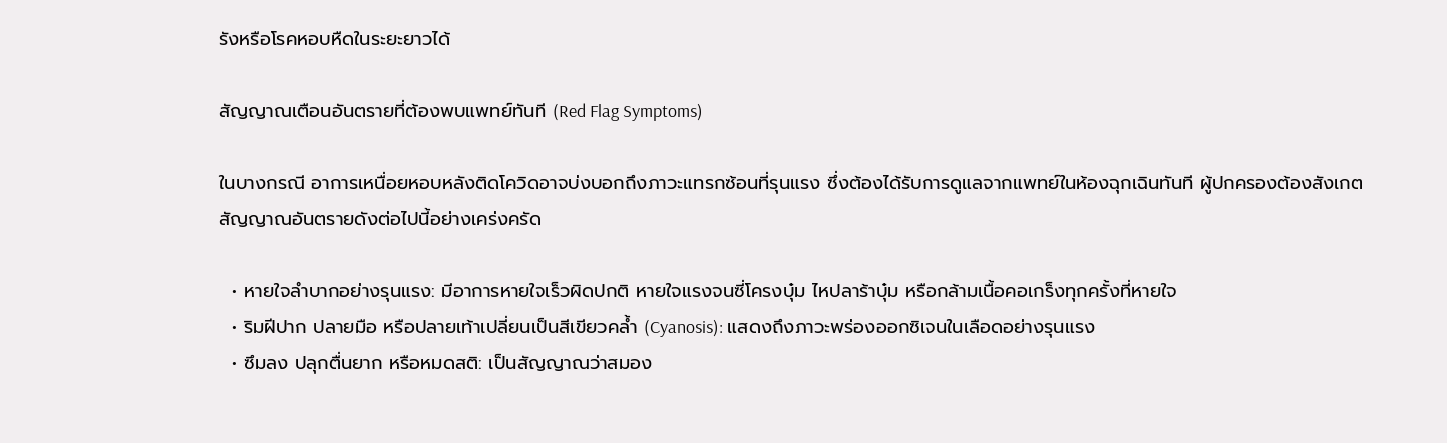รังหรือโรคหอบหืดในระยะยาวได้

สัญญาณเตือนอันตรายที่ต้องพบแพทย์ทันที (Red Flag Symptoms)

ในบางกรณี อาการเหนื่อยหอบหลังติดโควิดอาจบ่งบอกถึงภาวะแทรกซ้อนที่รุนแรง ซึ่งต้องได้รับการดูแลจากแพทย์ในห้องฉุกเฉินทันที ผู้ปกครองต้องสังเกตสัญญาณอันตรายดังต่อไปนี้อย่างเคร่งครัด

  • หายใจลำบากอย่างรุนแรง: มีอาการหายใจเร็วผิดปกติ หายใจแรงจนซี่โครงบุ๋ม ไหปลาร้าบุ๋ม หรือกล้ามเนื้อคอเกร็งทุกครั้งที่หายใจ
  • ริมฝีปาก ปลายมือ หรือปลายเท้าเปลี่ยนเป็นสีเขียวคล้ำ (Cyanosis): แสดงถึงภาวะพร่องออกซิเจนในเลือดอย่างรุนแรง
  • ซึมลง ปลุกตื่นยาก หรือหมดสติ: เป็นสัญญาณว่าสมอง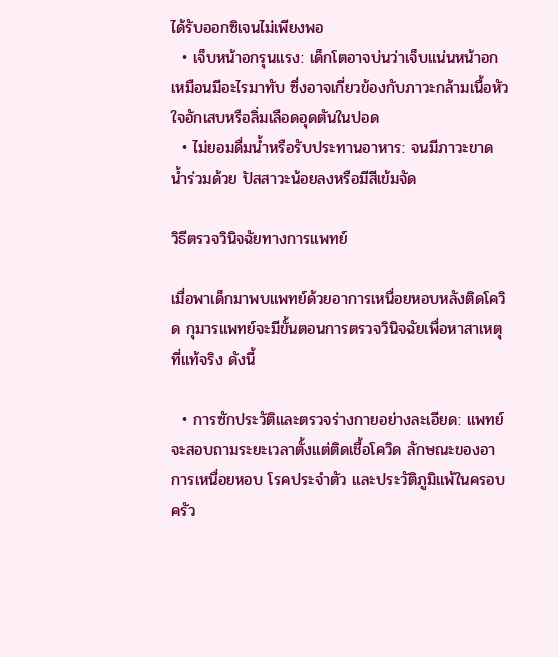ได้รับออกซิเจนไม่เพียงพอ
  • เจ็บหน้าอกรุนแรง: เด็กโตอาจบ่นว่าเจ็บแน่นหน้าอกเหมือนมีอะไรมาทับ ซึ่งอาจเกี่ยวข้องกับภาวะกล้ามเนื้อหัวใจอักเสบหรือลิ่มเลือดอุดตันในปอด
  • ไม่ยอมดื่มน้ำหรือรับประทานอาหาร: จนมีภาวะขาดน้ำร่วมด้วย ปัสสาวะน้อยลงหรือมีสีเข้มจัด

วิธีตรวจวินิจฉัยทางการแพทย์

เมื่อพาเด็กมาพบแพทย์ด้วยอาการเหนื่อยหอบหลังติดโควิด กุมารแพทย์จะมีขั้นตอนการตรวจวินิจฉัยเพื่อหาสาเหตุที่แท้จริง ดังนี้

  • การซักประวัติและตรวจร่างกายอย่างละเอียด: แพทย์จะสอบถามระยะเวลาตั้งแต่ติดเชื้อโควิด ลักษณะของอาการเหนื่อยหอบ โรคประจำตัว และประวัติภูมิแพ้ในครอบครัว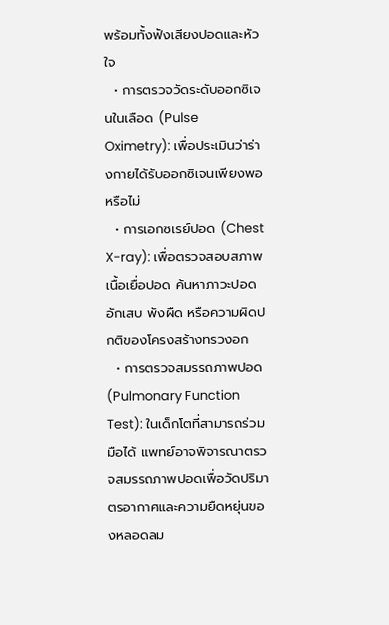พร้อมทั้งฟังเสียงปอดและหัวใจ
  • การตรวจวัดระดับออกซิเจนในเลือด (Pulse Oximetry): เพื่อประเมินว่าร่างกายได้รับออกซิเจนเพียงพอหรือไม่
  • การเอกซเรย์ปอด (Chest X-ray): เพื่อตรวจสอบสภาพเนื้อเยื่อปอด ค้นหาภาวะปอดอักเสบ พังผืด หรือความผิดปกติของโครงสร้างทรวงอก
  • การตรวจสมรรถภาพปอด (Pulmonary Function Test): ในเด็กโตที่สามารถร่วมมือได้ แพทย์อาจพิจารณาตรวจสมรรถภาพปอดเพื่อวัดปริมาตรอากาศและความยืดหยุ่นของหลอดลม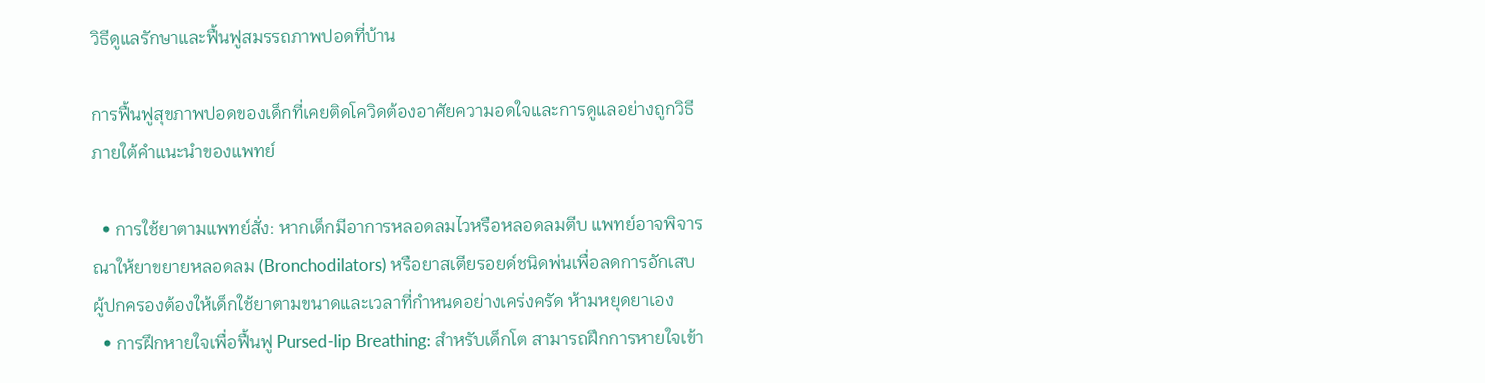วิธีดูแลรักษาและฟื้นฟูสมรรถภาพปอดที่บ้าน

การฟื้นฟูสุขภาพปอดของเด็กที่เคยติดโควิดต้องอาศัยความอดใจและการดูแลอย่างถูกวิธีภายใต้คำแนะนำของแพทย์

  • การใช้ยาตามแพทย์สั่ง: หากเด็กมีอาการหลอดลมไวหรือหลอดลมตีบ แพทย์อาจพิจารณาให้ยาขยายหลอดลม (Bronchodilators) หรือยาสเตียรอยด์ชนิดพ่นเพื่อลดการอักเสบ ผู้ปกครองต้องให้เด็กใช้ยาตามขนาดและเวลาที่กำหนดอย่างเคร่งครัด ห้ามหยุดยาเอง
  • การฝึกหายใจเพื่อฟื้นฟู Pursed-lip Breathing: สำหรับเด็กโต สามารถฝึกการหายใจเข้า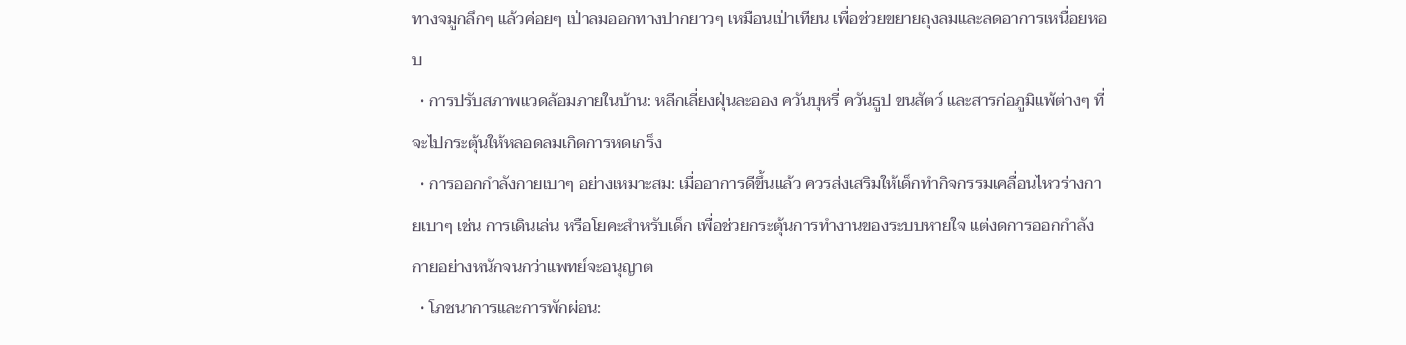ทางจมูกลึกๆ แล้วค่อยๆ เป่าลมออกทางปากยาวๆ เหมือนเป่าเทียน เพื่อช่วยขยายถุงลมและลดอาการเหนื่อยหอบ
  • การปรับสภาพแวดล้อมภายในบ้าน: หลีกเลี่ยงฝุ่นละออง ควันบุหรี่ ควันธูป ขนสัตว์ และสารก่อภูมิแพ้ต่างๆ ที่จะไปกระตุ้นให้หลอดลมเกิดการหดเกร็ง
  • การออกกำลังกายเบาๆ อย่างเหมาะสม: เมื่ออาการดีขึ้นแล้ว ควรส่งเสริมให้เด็กทำกิจกรรมเคลื่อนไหวร่างกายเบาๆ เช่น การเดินเล่น หรือโยคะสำหรับเด็ก เพื่อช่วยกระตุ้นการทำงานของระบบหายใจ แต่งดการออกกำลังกายอย่างหนักจนกว่าแพทย์จะอนุญาต
  • โภชนาการและการพักผ่อน: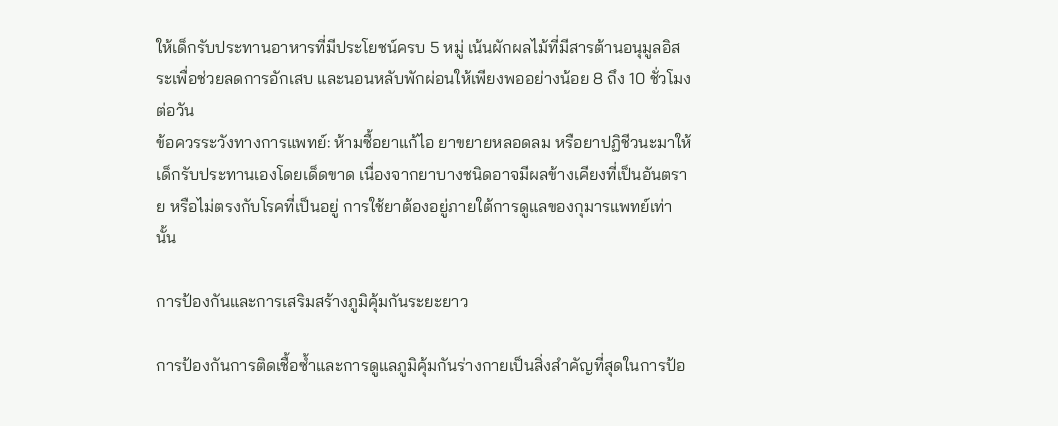ให้เด็กรับประทานอาหารที่มีประโยชน์ครบ 5 หมู่ เน้นผักผลไม้ที่มีสารต้านอนุมูลอิสระเพื่อช่วยลดการอักเสบ และนอนหลับพักผ่อนให้เพียงพออย่างน้อย 8 ถึง 10 ชั่วโมงต่อวัน
ข้อควรระวังทางการแพทย์: ห้ามซื้อยาแก้ไอ ยาขยายหลอดลม หรือยาปฏิชีวนะมาให้เด็กรับประทานเองโดยเด็ดขาด เนื่องจากยาบางชนิดอาจมีผลข้างเคียงที่เป็นอันตราย หรือไม่ตรงกับโรคที่เป็นอยู่ การใช้ยาต้องอยู่ภายใต้การดูแลของกุมารแพทย์เท่านั้น

การป้องกันและการเสริมสร้างภูมิคุ้มกันระยะยาว

การป้องกันการติดเชื้อซ้ำและการดูแลภูมิคุ้มกันร่างกายเป็นสิ่งสำคัญที่สุดในการป้อ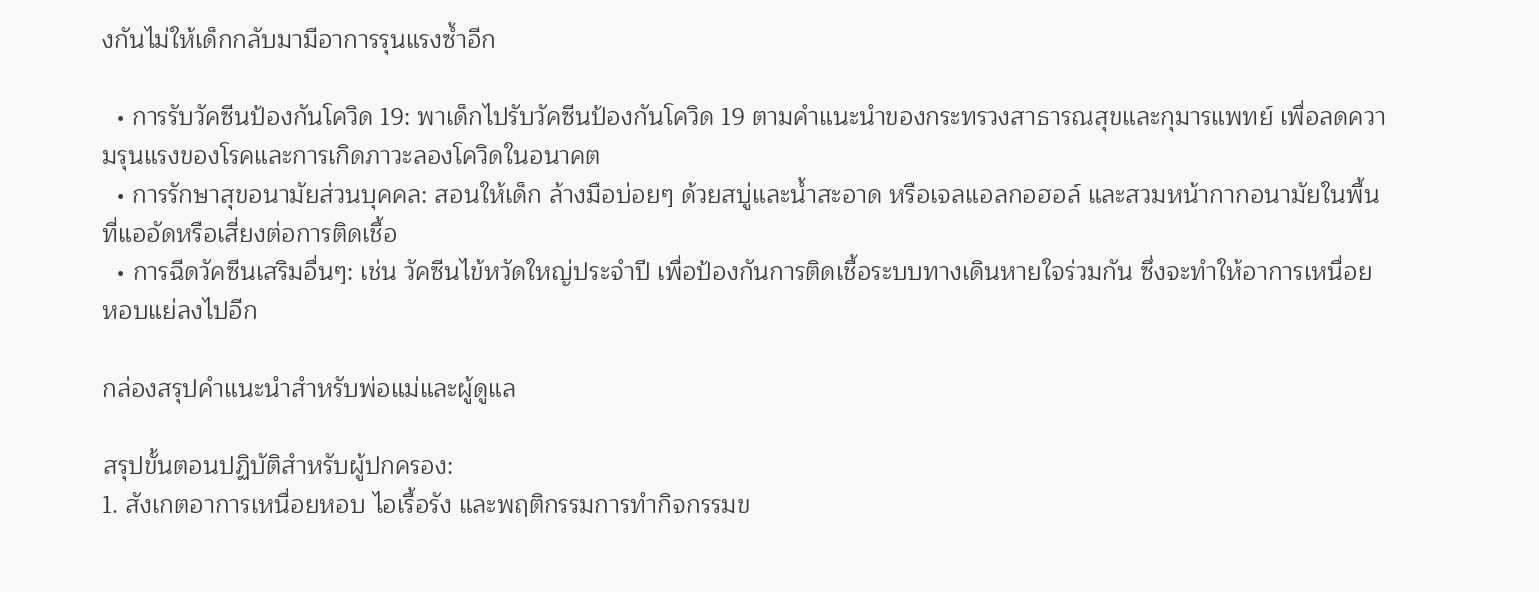งกันไม่ให้เด็กกลับมามีอาการรุนแรงซ้ำอีก

  • การรับวัคซีนป้องกันโควิด 19: พาเด็กไปรับวัคซีนป้องกันโควิด 19 ตามคำแนะนำของกระทรวงสาธารณสุขและกุมารแพทย์ เพื่อลดความรุนแรงของโรคและการเกิดภาวะลองโควิดในอนาคต
  • การรักษาสุขอนามัยส่วนบุคคล: สอนให้เด็ก ล้างมือบ่อยๆ ด้วยสบู่และน้ำสะอาด หรือเจลแอลกอฮอล์ และสวมหน้ากากอนามัยในพื้นที่แออัดหรือเสี่ยงต่อการติดเชื้อ
  • การฉีดวัคซีนเสริมอื่นๆ: เช่น วัคซีนไข้หวัดใหญ่ประจำปี เพื่อป้องกันการติดเชื้อระบบทางเดินหายใจร่วมกัน ซึ่งจะทำให้อาการเหนื่อยหอบแย่ลงไปอีก

กล่องสรุปคำแนะนำสำหรับพ่อแม่และผู้ดูแล

สรุปขั้นตอนปฏิบัติสำหรับผู้ปกครอง:
1. สังเกตอาการเหนื่อยหอบ ไอเรื้อรัง และพฤติกรรมการทำกิจกรรมข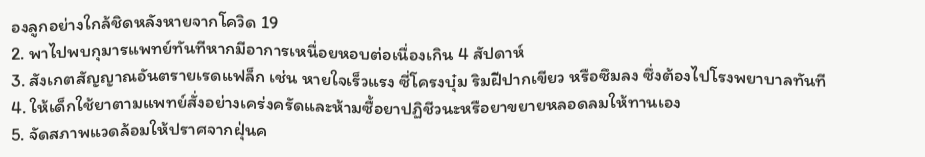องลูกอย่างใกล้ชิดหลังหายจากโควิด 19
2. พาไปพบกุมารแพทย์ทันทีหากมีอาการเหนื่อยหอบต่อเนื่องเกิน 4 สัปดาห์
3. สังเกตสัญญาณอันตรายเรดแฟล็ก เช่น หายใจเร็วแรง ซี่โครงบุ๋ม ริมฝีปากเขียว หรือซึมลง ซึ่งต้องไปโรงพยาบาลทันที
4. ให้เด็กใช้ยาตามแพทย์สั่งอย่างเคร่งครัดและห้ามซื้อยาปฏิชีวนะหรือยาขยายหลอดลมให้ทานเอง
5. จัดสภาพแวดล้อมให้ปราศจากฝุ่นค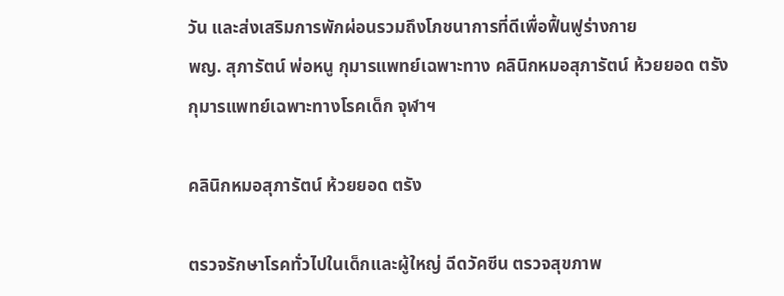วัน และส่งเสริมการพักผ่อนรวมถึงโภชนาการที่ดีเพื่อฟื้นฟูร่างกาย
พญ. สุภารัตน์ พ่อหนู กุมารแพทย์เฉพาะทาง คลินิกหมอสุภารัตน์ ห้วยยอด ตรัง
กุมารแพทย์เฉพาะทางโรคเด็ก จุฬาฯ

คลินิกหมอสุภารัตน์ ห้วยยอด ตรัง

ตรวจรักษาโรคทั่วไปในเด็กและผู้ใหญ่ ฉีดวัคซีน ตรวจสุขภาพ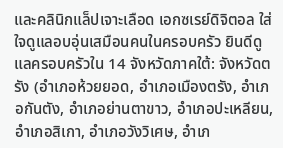และคลินิกแล็ปเจาะเลือด เอกซเรย์ดิจิตอล ใส่ใจดูแลอบอุ่นเสมือนคนในครอบครัว ยินดีดูแลครอบครัวใน 14 จังหวัดภาคใต้: จังหวัดตรัง (อำเภอห้วยยอด, อำเภอเมืองตรัง, อำเภอกันตัง, อำเภอย่านตาขาว, อำเภอปะเหลียน, อำเภอสิเกา, อำเภอวังวิเศษ, อำเภ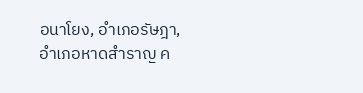อนาโยง, อำเภอรัษฎา, อำเภอหาดสำราญ ค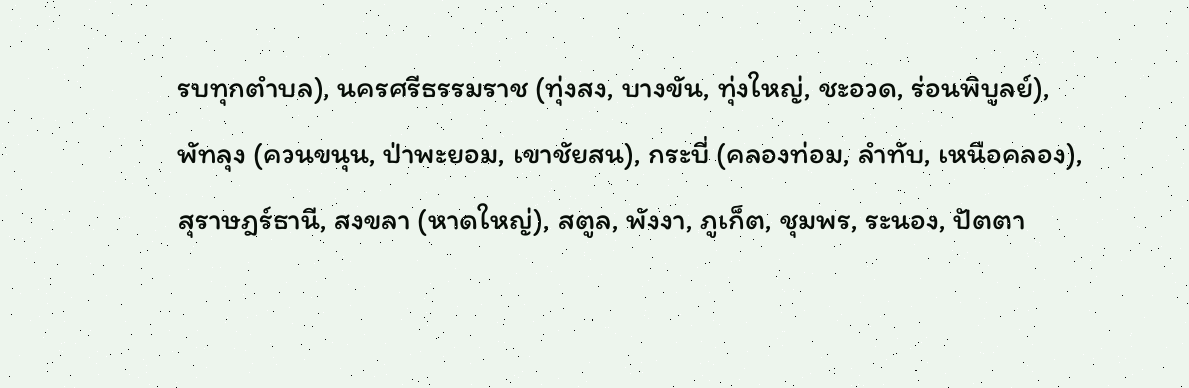รบทุกตำบล), นครศรีธรรมราช (ทุ่งสง, บางขัน, ทุ่งใหญ่, ชะอวด, ร่อนพิบูลย์), พัทลุง (ควนขนุน, ป่าพะยอม, เขาชัยสน), กระบี่ (คลองท่อม, ลำทับ, เหนือคลอง), สุราษฎร์ธานี, สงขลา (หาดใหญ่), สตูล, พังงา, ภูเก็ต, ชุมพร, ระนอง, ปัตตา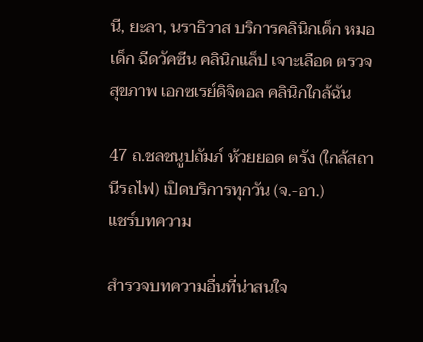นี, ยะลา, นราธิวาส บริการคลินิกเด็ก หมอเด็ก ฉีดวัคซีน คลินิกแล็ป เจาะเลือด ตรวจสุขภาพ เอกซเรย์ดิจิตอล คลินิกใกล้ฉัน

47 ถ.ชลชนูปถัมภ์ ห้วยยอด ตรัง (ใกล้สถานีรถไฟ) เปิดบริการทุกวัน (จ.-อา.)
แชร์บทความ

สำรวจบทความอื่นที่น่าสนใจ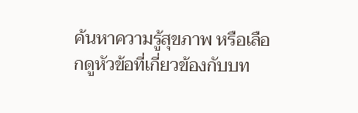ค้นหาความรู้สุขภาพ หรือเลือกดูหัวข้อที่เกี่ยวข้องกับบท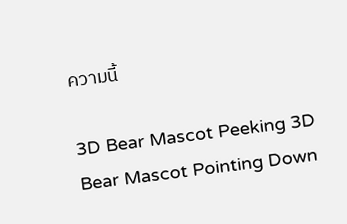ความนี้

3D Bear Mascot Peeking 3D Bear Mascot Pointing Down